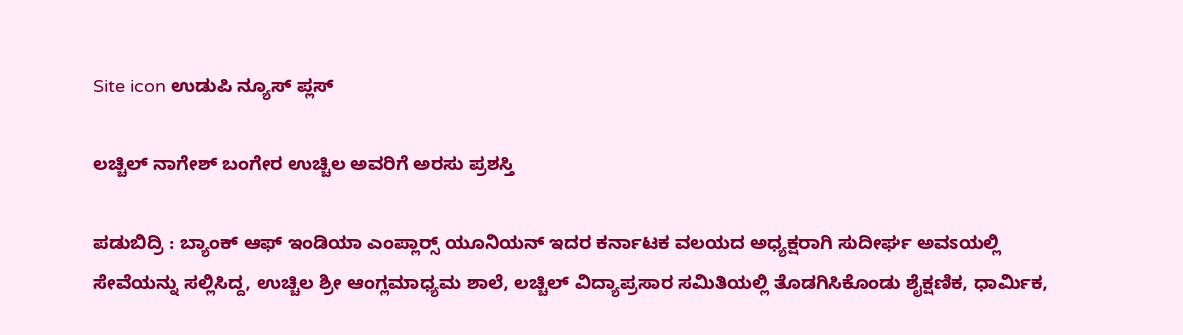Site icon ಉಡುಪಿ ನ್ಯೂಸ್ ಪ್ಲಸ್

ಲಚ್ಚಿಲ್ ನಾಗೇಶ್ ಬಂಗೇರ ಉಚ್ಚಿಲ ಅವರಿಗೆ ಅರಸು ಪ್ರಶಸ್ತಿ

ಪಡುಬಿದ್ರಿ : ಬ್ಯಾಂಕ್ ಆಫ್ ಇಂಡಿಯಾ ಎಂಪ್ಲಾರ‍್ಸ್ ಯೂನಿಯನ್ ಇದರ ಕರ್ನಾಟಕ ವಲಯದ ಅಧ್ಯಕ್ಷರಾಗಿ ಸುದೀರ್ಘ ಅವಽಯಲ್ಲಿ ಸೇವೆಯನ್ನು ಸಲ್ಲಿಸಿದ್ದ, ಉಚ್ಚಿಲ ಶ್ರೀ ಆಂಗ್ಲಮಾಧ್ಯಮ ಶಾಲೆ, ಲಚ್ಚಿಲ್ ವಿದ್ಯಾಪ್ರಸಾರ ಸಮಿತಿಯಲ್ಲಿ ತೊಡಗಿಸಿಕೊಂಡು ಶೈಕ್ಷಣಿಕ, ಧಾರ್ಮಿಕ,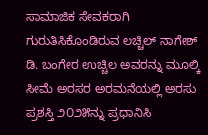ಸಾಮಾಜಿಕ ಸೇವಕರಾಗಿ ಗುರುತಿಸಿಕೊಂಡಿರುವ ಲಚ್ಚಿಲ್ ನಾಗೇಶ್ ಡಿ. ಬಂಗೇರ ಉಚ್ಚಿಲ ಅವರನ್ನು ಮೂಲ್ಕಿ ಸೀಮೆ ಅರಸರ ಅರಮನೆಯಲ್ಲಿ ಅರಸು ಪ್ರಶಸ್ತಿ ೨೦೨೫ನ್ನು ಪ್ರಧಾನಿಸಿ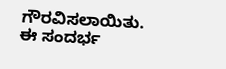ಗೌರವಿಸಲಾಯಿತು.
ಈ ಸಂದರ್ಭ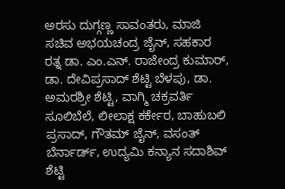ಅರಸು ದುಗ್ಗಣ್ಣ ಸಾವಂತರು, ಮಾಜಿ ಸಚಿವ ಅಭಯಚಂದ್ರ ಜೈನ್, ಸಹಕಾರ ರತ್ನ ಡಾ. ಎಂ.ಎನ್. ರಾಜೇಂದ್ರ ಕುಮಾರ್, ಡಾ. ದೇವಿಪ್ರಸಾದ್ ಶೆಟ್ಟಿ ಬೆಳಪು, ಡಾ. ಅಮರಶ್ರೀ ಶೆಟ್ಟಿ, ವಾಗ್ಮಿ ಚಕ್ರವರ್ತಿ ಸೂಲಿಬೆಲೆ, ಲೀಲಾಕ್ಷ ಕರ್ಕೇರ, ಬಾಹುಬಲಿ ಪ್ರಸಾದ್, ಗೌತಮ್ ಜೈನ್, ವಸಂತ್ ಬೆರ್ನಾರ್ಡ್, ಉದ್ಯಮಿ ಕನ್ಯಾನ ಸದಾಶಿವ್ ಶೆಟ್ಟಿ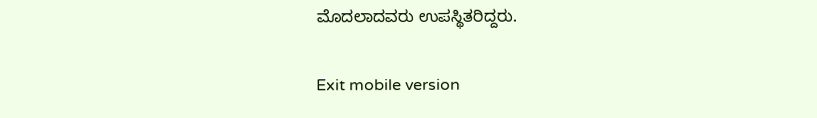ಮೊದಲಾದವರು ಉಪಸ್ಥಿತರಿದ್ದರು.

Exit mobile version